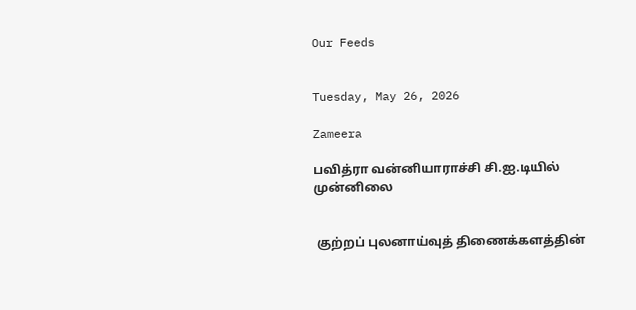Our Feeds


Tuesday, May 26, 2026

Zameera

பவித்ரா வன்னியாராச்சி சி.ஐ.டியில் முன்னிலை


 குற்றப் புலனாய்வுத் திணைக்களத்தின்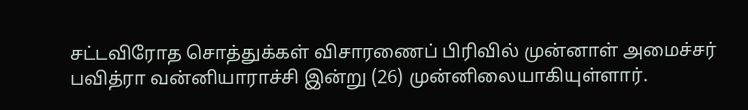சட்டவிரோத சொத்துக்கள் விசாரணைப் பிரிவில் முன்னாள் அமைச்சர் பவித்ரா வன்னியாராச்சி இன்று (26) முன்னிலையாகியுள்ளார்.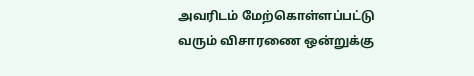அவரிடம் மேற்கொள்ளப்பட்டு வரும் விசாரணை ஒன்றுக்கு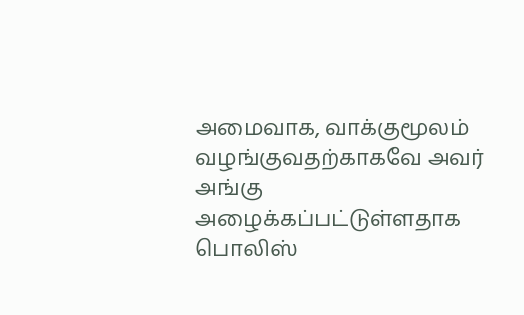அமைவாக, வாக்குமூலம் வழங்குவதற்காகவே அவர் அங்கு அழைக்கப்பட்டுள்ளதாக பொலிஸ்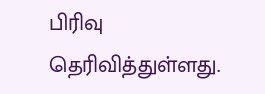பிரிவு தெரிவித்துள்ளது.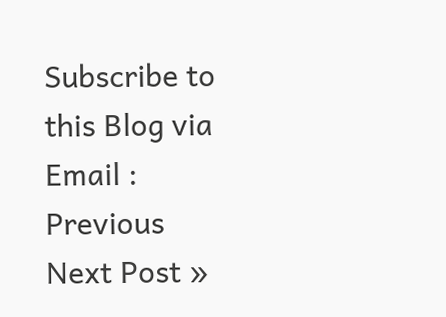Subscribe to this Blog via Email :
Previous
Next Post »